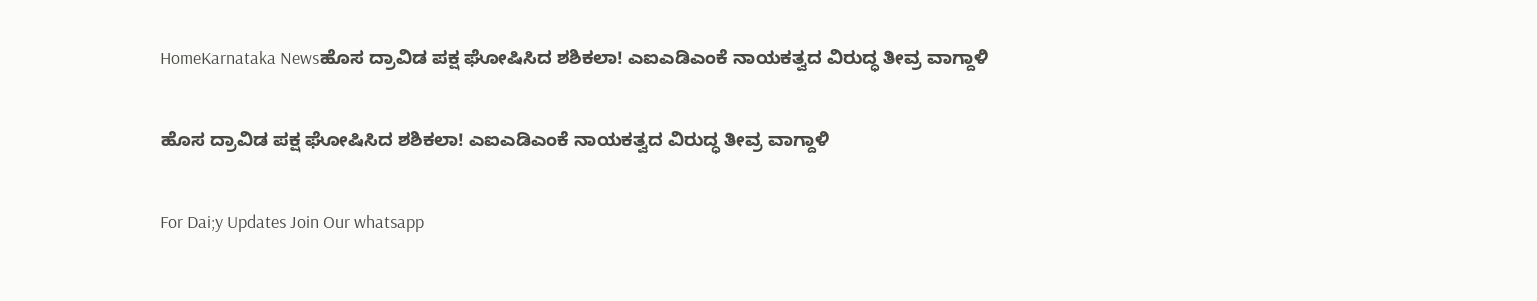HomeKarnataka Newsಹೊಸ ದ್ರಾವಿಡ ಪಕ್ಷ ಘೋಷಿಸಿದ ಶಶಿಕಲಾ! ಎಐಎಡಿಎಂಕೆ ನಾಯಕತ್ವದ ವಿರುದ್ಧ ತೀವ್ರ ವಾಗ್ದಾಳಿ

ಹೊಸ ದ್ರಾವಿಡ ಪಕ್ಷ ಘೋಷಿಸಿದ ಶಶಿಕಲಾ! ಎಐಎಡಿಎಂಕೆ ನಾಯಕತ್ವದ ವಿರುದ್ಧ ತೀವ್ರ ವಾಗ್ದಾಳಿ

For Dai;y Updates Join Our whatsapp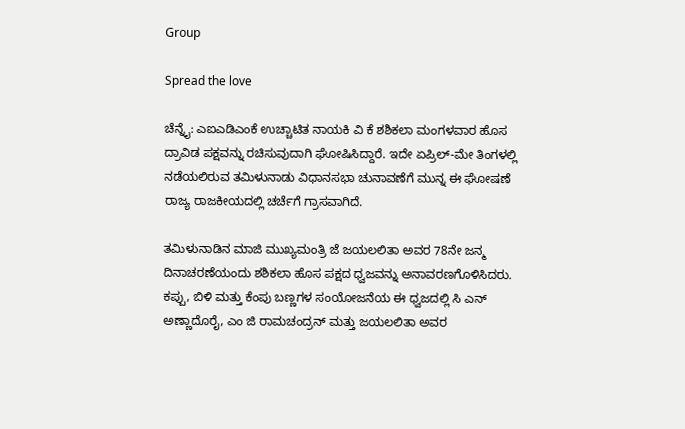Group

Spread the love

ಚೆನ್ನೈ: ಎಐಎಡಿಎಂಕೆ ಉಚ್ಚಾಟಿತ ನಾಯಕಿ ವಿ ಕೆ ಶಶಿಕಲಾ ಮಂಗಳವಾರ ಹೊಸ ದ್ರಾವಿಡ ಪಕ್ಷವನ್ನು ರಚಿಸುವುದಾಗಿ ಘೋಷಿಸಿದ್ದಾರೆ. ಇದೇ ಏಪ್ರಿಲ್-ಮೇ ತಿಂಗಳಲ್ಲಿ ನಡೆಯಲಿರುವ ತಮಿಳುನಾಡು ವಿಧಾನಸಭಾ ಚುನಾವಣೆಗೆ ಮುನ್ನ ಈ ಘೋಷಣೆ ರಾಜ್ಯ ರಾಜಕೀಯದಲ್ಲಿ ಚರ್ಚೆಗೆ ಗ್ರಾಸವಾಗಿದೆ.

ತಮಿಳುನಾಡಿನ ಮಾಜಿ ಮುಖ್ಯಮಂತ್ರಿ ಜೆ ಜಯಲಲಿತಾ ಅವರ 78ನೇ ಜನ್ಮ ದಿನಾಚರಣೆಯಂದು ಶಶಿಕಲಾ ಹೊಸ ಪಕ್ಷದ ಧ್ವಜವನ್ನು ಅನಾವರಣಗೊಳಿಸಿದರು. ಕಪ್ಪು, ಬಿಳಿ ಮತ್ತು ಕೆಂಪು ಬಣ್ಣಗಳ ಸಂಯೋಜನೆಯ ಈ ಧ್ವಜದಲ್ಲಿ ಸಿ ಎನ್ ಅಣ್ಣಾದೊರೈ, ಎಂ ಜಿ ರಾಮಚಂದ್ರನ್ ಮತ್ತು ಜಯಲಲಿತಾ ಅವರ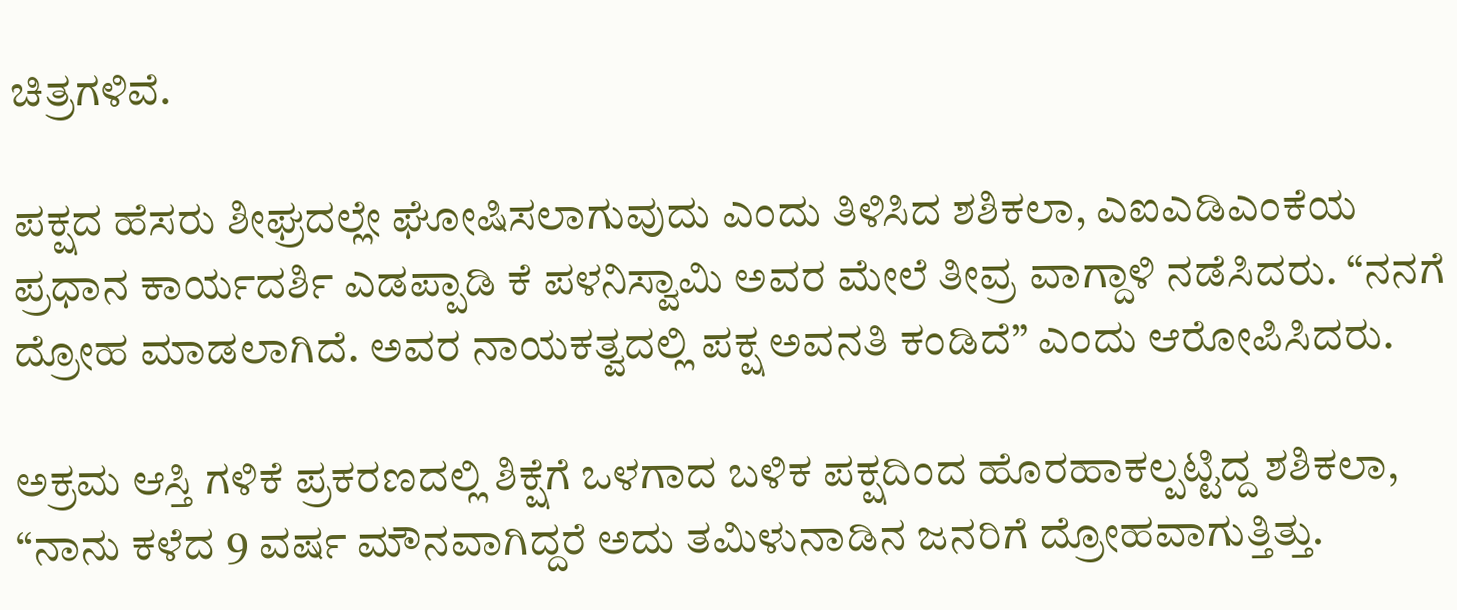ಚಿತ್ರಗಳಿವೆ.

ಪಕ್ಷದ ಹೆಸರು ಶೀಘ್ರದಲ್ಲೇ ಘೋಷಿಸಲಾಗುವುದು ಎಂದು ತಿಳಿಸಿದ ಶಶಿಕಲಾ, ಎಐಎಡಿಎಂಕೆಯ ಪ್ರಧಾನ ಕಾರ್ಯದರ್ಶಿ ಎಡಪ್ಪಾಡಿ ಕೆ ಪಳನಿಸ್ವಾಮಿ ಅವರ ಮೇಲೆ ತೀವ್ರ ವಾಗ್ದಾಳಿ ನಡೆಸಿದರು. “ನನಗೆ ದ್ರೋಹ ಮಾಡಲಾಗಿದೆ. ಅವರ ನಾಯಕತ್ವದಲ್ಲಿ ಪಕ್ಷ ಅವನತಿ ಕಂಡಿದೆ” ಎಂದು ಆರೋಪಿಸಿದರು.

ಅಕ್ರಮ ಆಸ್ತಿ ಗಳಿಕೆ ಪ್ರಕರಣದಲ್ಲಿ ಶಿಕ್ಷೆಗೆ ಒಳಗಾದ ಬಳಿಕ ಪಕ್ಷದಿಂದ ಹೊರಹಾಕಲ್ಪಟ್ಟಿದ್ದ ಶಶಿಕಲಾ, “ನಾನು ಕಳೆದ 9 ವರ್ಷ ಮೌನವಾಗಿದ್ದರೆ ಅದು ತಮಿಳುನಾಡಿನ ಜನರಿಗೆ ದ್ರೋಹವಾಗುತ್ತಿತ್ತು.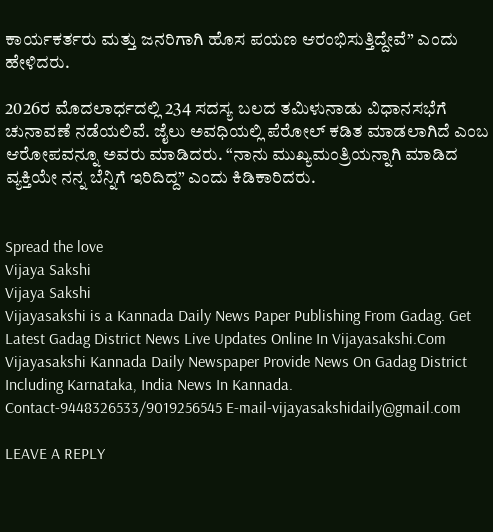ಕಾರ್ಯಕರ್ತರು ಮತ್ತು ಜನರಿಗಾಗಿ ಹೊಸ ಪಯಣ ಆರಂಭಿಸುತ್ತಿದ್ದೇವೆ” ಎಂದು ಹೇಳಿದರು.

2026ರ ಮೊದಲಾರ್ಧದಲ್ಲಿ 234 ಸದಸ್ಯ ಬಲದ ತಮಿಳುನಾಡು ವಿಧಾನಸಭೆಗೆ ಚುನಾವಣೆ ನಡೆಯಲಿವೆ. ಜೈಲು ಅವಧಿಯಲ್ಲಿ ಪೆರೋಲ್ ಕಡಿತ ಮಾಡಲಾಗಿದೆ ಎಂಬ ಆರೋಪವನ್ನೂ ಅವರು ಮಾಡಿದರು. “ನಾನು ಮುಖ್ಯಮಂತ್ರಿಯನ್ನಾಗಿ ಮಾಡಿದ ವ್ಯಕ್ತಿಯೇ ನನ್ನ ಬೆನ್ನಿಗೆ ಇರಿದಿದ್ದ” ಎಂದು ಕಿಡಿಕಾರಿದರು.


Spread the love
Vijaya Sakshi
Vijaya Sakshi
Vijayasakshi is a Kannada Daily News Paper Publishing From Gadag. Get Latest Gadag District News Live Updates Online In Vijayasakshi.Com Vijayasakshi Kannada Daily Newspaper Provide News On Gadag District Including Karnataka, India News In Kannada. Contact-9448326533/9019256545 E-mail-vijayasakshidaily@gmail.com

LEAVE A REPLY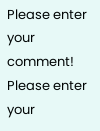Please enter your comment!
Please enter your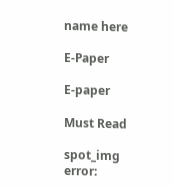name here

E-Paper

E-paper

Must Read

spot_img
error: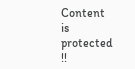Content is protected !!